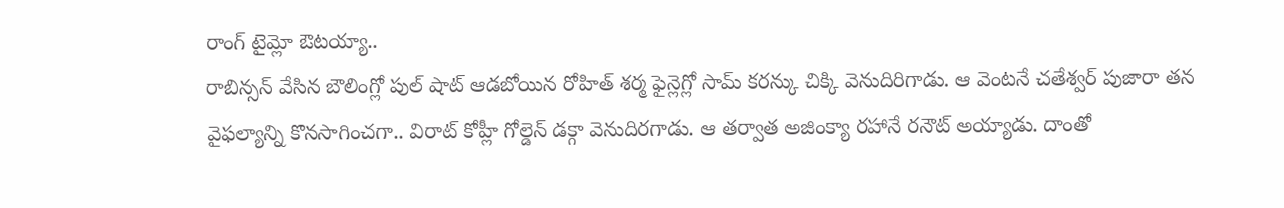రాంగ్ టైమ్లో ఔటయ్యా..
రాబిన్సన్ వేసిన బౌలింగ్లో పుల్ షాట్ ఆడబోయిన రోహిత్ శర్మ ఫైన్లెగ్లో సామ్ కరన్కు చిక్కి వెనుదిరిగాడు. ఆ వెంటనే చతేశ్వర్ పుజారా తన వైఫల్యాన్ని కొనసాగించగా.. విరాట్ కోహ్లీ గోల్డెన్ డక్గా వెనుదిరగాడు. ఆ తర్వాత అజింక్యా రహానే రనౌట్ అయ్యాడు. దాంతో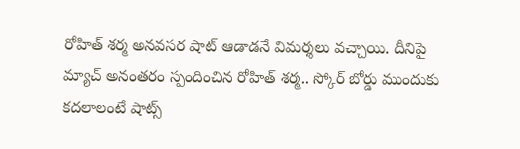రోహిత్ శర్మ అనవసర షాట్ ఆడాడనే విమర్శలు వచ్చాయి. దీనిపై మ్యాచ్ అనంతరం స్పందించిన రోహిత్ శర్మ.. స్కోర్ బోర్డు ముందుకు కదలాలంటే షాట్స్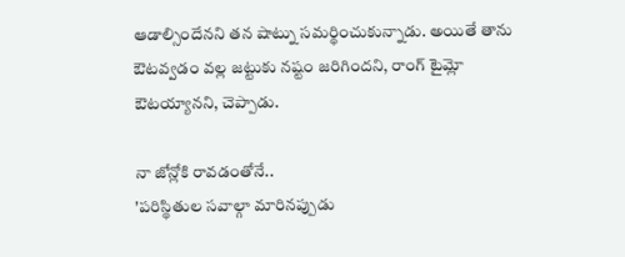ఆడాల్సిందేనని తన షాట్ను సమర్థించుకున్నాడు. అయితే తాను ఔటవ్వడం వల్ల జట్టుకు నష్టం జరిగిందని, రాంగ్ టైమ్లో ఔటయ్యానని, చెప్పాడు.

నా జోన్లోకి రావడంతోనే..
'పరిస్థితుల సవాల్గా మారినప్పుడు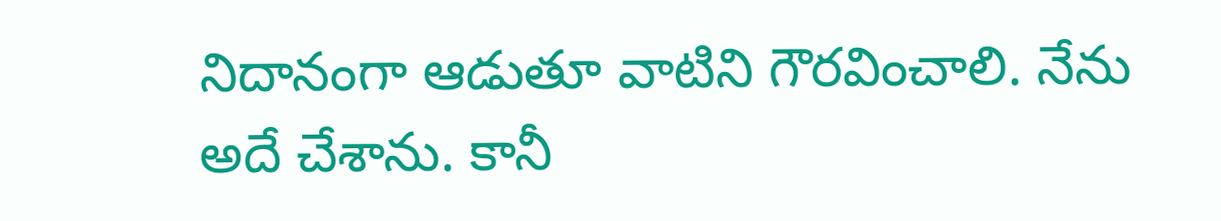నిదానంగా ఆడుతూ వాటిని గౌరవించాలి. నేను అదే చేశాను. కానీ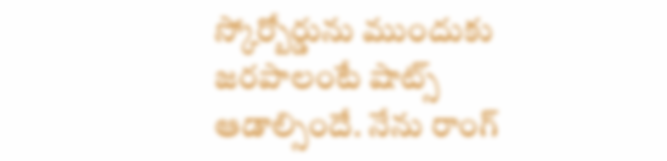స్కోర్బోర్డును ముందుకు జరపాలంటే షాట్స్ ఆడాల్సిందే. నేను రాంగ్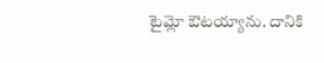టైమ్లో ఔటయ్యాను. దానికి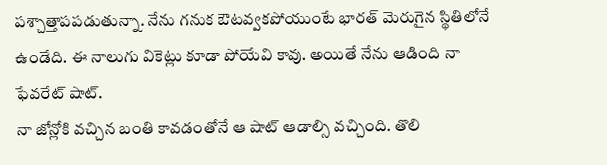పశ్చాత్తాపపడుతున్నా. నేను గనుక ఔటవ్వకపోయుంటే భారత్ మెరుగైన స్థితిలోనే ఉండేది. ఈ నాలుగు వికెట్లు కూడా పోయేవి కావు. అయితే నేను ఆడింది నా ఫేవరేట్ షాట్.
నా జోన్లోకి వచ్చిన బంతి కావడంతోనే ఆ షాట్ ఆడాల్సి వచ్చింది. తొలి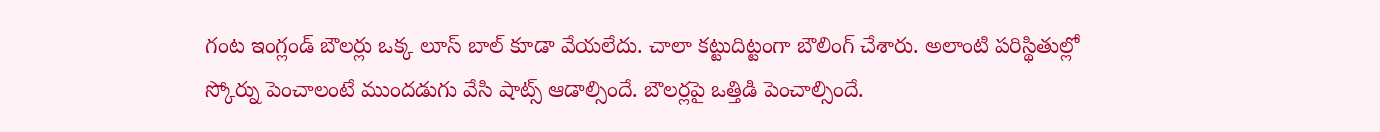గంట ఇంగ్లండ్ బౌలర్లు ఒక్క లూస్ బాల్ కూడా వేయలేదు. చాలా కట్టుదిట్టంగా బౌలింగ్ చేశారు. అలాంటి పరిస్థితుల్లో స్కోర్ను పెంచాలంటే ముందడుగు వేసి షాట్స్ ఆడాల్సిందే. బౌలర్లపై ఒత్తిడి పెంచాల్సిందే.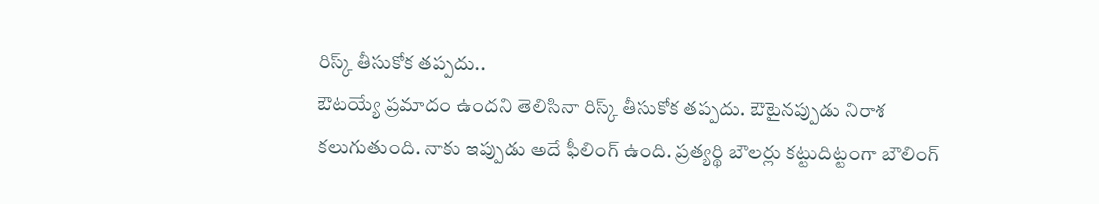రిస్క్ తీసుకోక తప్పదు..
ఔటయ్యే ప్రమాదం ఉందని తెలిసినా రిస్క్ తీసుకోక తప్పదు. ఔటైనప్పుడు నిరాశ కలుగుతుంది. నాకు ఇప్పుడు అదే ఫీలింగ్ ఉంది. ప్రత్యర్థి బౌలర్లు కట్టుదిట్టంగా బౌలింగ్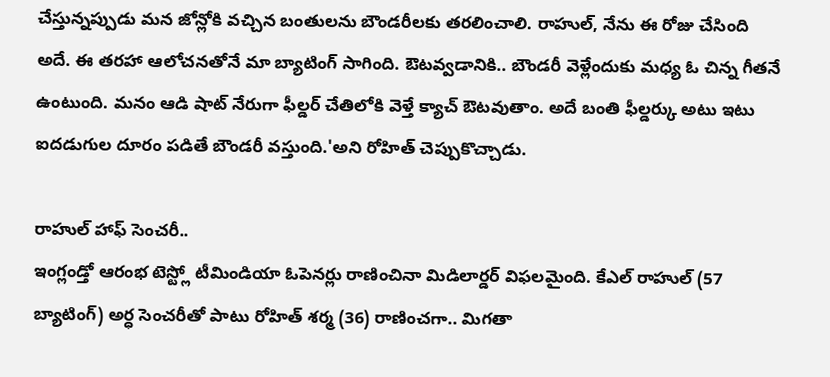చేస్తున్నప్పుడు మన జోన్లోకి వచ్చిన బంతులను బౌండరీలకు తరలించాలి. రాహుల్, నేను ఈ రోజు చేసింది అదే. ఈ తరహా ఆలోచనతోనే మా బ్యాటింగ్ సాగింది. ఔటవ్వడానికి.. బౌండరీ వెళ్లేందుకు మధ్య ఓ చిన్న గీతనే ఉంటుంది. మనం ఆడి షాట్ నేరుగా ఫీల్డర్ చేతిలోకి వెళ్తే క్యాచ్ ఔటవుతాం. అదే బంతి ఫీల్డర్కు అటు ఇటు ఐదడుగుల దూరం పడితే బౌండరీ వస్తుంది.'అని రోహిత్ చెప్పుకొచ్చాడు.

రాహుల్ హాఫ్ సెంచరీ..
ఇంగ్లండ్తో ఆరంభ టెస్ట్లో టీమిండియా ఓపెనర్లు రాణించినా మిడిలార్డర్ విఫలమైంది. కేఎల్ రాహుల్ (57 బ్యాటింగ్) అర్ధ సెంచరీతో పాటు రోహిత్ శర్మ (36) రాణించగా.. మిగతా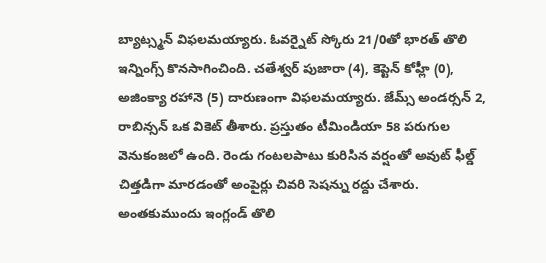బ్యాట్స్మన్ విఫలమయ్యారు. ఓవర్నైట్ స్కోరు 21/0తో భారత్ తొలి ఇన్నింగ్స్ కొనసాగించింది. చతేశ్వర్ పుజారా (4), కెప్టెన్ కోహ్లీ (0), అజింక్యా రహానె (5) దారుణంగా విఫలమయ్యారు. జేమ్స్ అండర్సన్ 2, రాబిన్సన్ ఒక వికెట్ తీశారు. ప్రస్తుతం టీమిండియా 58 పరుగుల వెనుకంజలో ఉంది. రెండు గంటలపాటు కురిసిన వర్షంతో అవుట్ ఫీల్డ్ చిత్తడిగా మారడంతో అంపైర్లు చివరి సెషన్ను రద్దు చేశారు. అంతకుముందు ఇంగ్లండ్ తొలి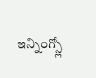ఇన్నింగ్స్లో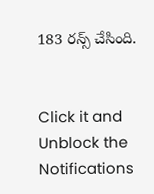183 రన్స్ చేసింది.


Click it and Unblock the Notifications